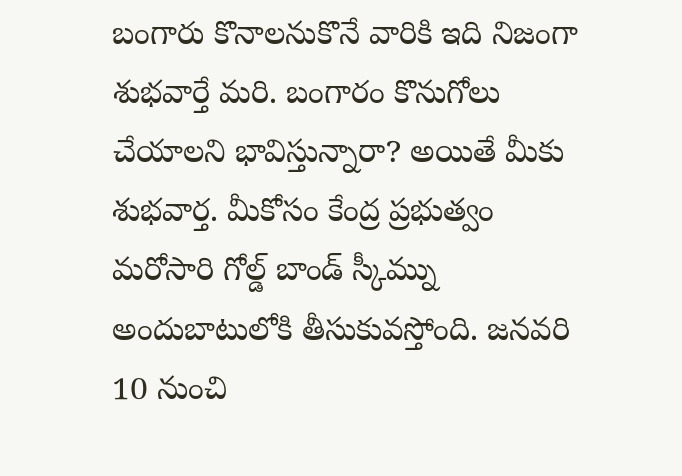బంగారు కొనాలనుకొనే వారికి ఇది నిజంగా శుభవార్తే మరి. బంగారం కొనుగోలు చేయాలని భావిస్తున్నారా? అయితే మీకు శుభవార్త. మీకోసం కేంద్ర ప్రభుత్వం మరోసారి గోల్డ్ బాండ్ స్కీమ్ను అందుబాటులోకి తీసుకువస్తోంది. జనవరి 10 నుంచి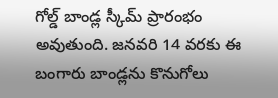గోల్డ్ బాండ్ల స్కీమ్ ప్రారంభం అవుతుంది. జనవరి 14 వరకు ఈ బంగారు బాండ్లను కొనుగోలు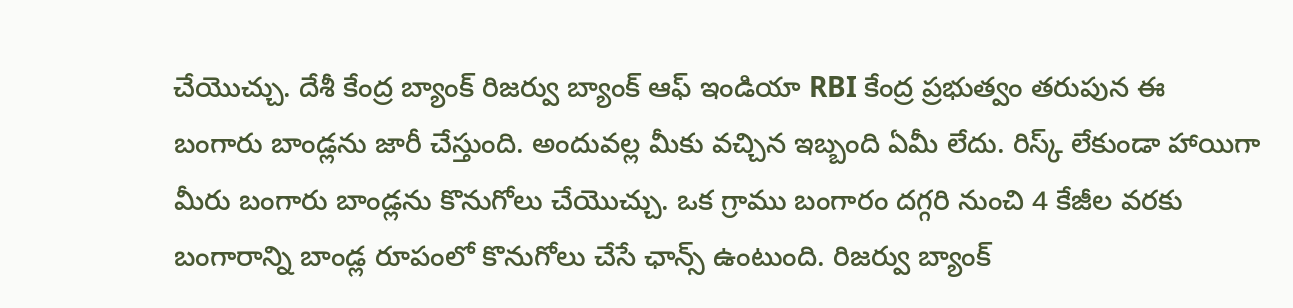చేయొచ్చు. దేశీ కేంద్ర బ్యాంక్ రిజర్వు బ్యాంక్ ఆఫ్ ఇండియా RBI కేంద్ర ప్రభుత్వం తరుపున ఈ బంగారు బాండ్లను జారీ చేస్తుంది. అందువల్ల మీకు వచ్చిన ఇబ్బంది ఏమీ లేదు. రిస్క్ లేకుండా హాయిగా మీరు బంగారు బాండ్లను కొనుగోలు చేయొచ్చు. ఒక గ్రాము బంగారం దగ్గరి నుంచి 4 కేజీల వరకు బంగారాన్ని బాండ్ల రూపంలో కొనుగోలు చేసే ఛాన్స్ ఉంటుంది. రిజర్వు బ్యాంక్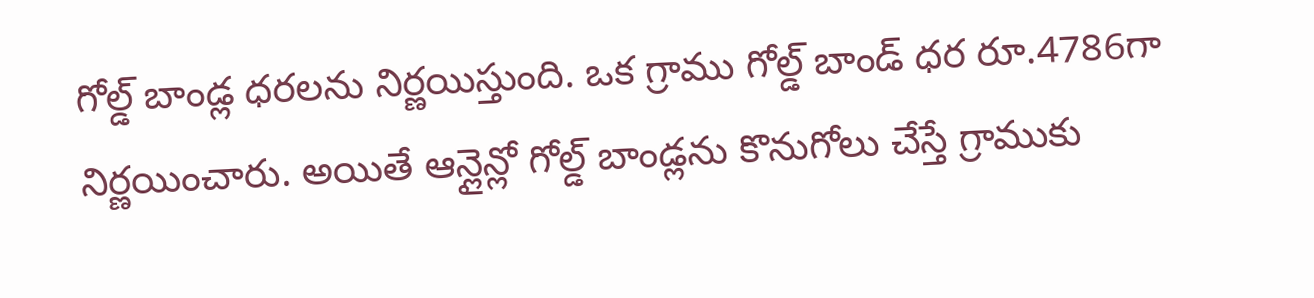గోల్డ్ బాండ్ల ధరలను నిర్ణయిస్తుంది. ఒక గ్రాము గోల్డ్ బాండ్ ధర రూ.4786గా నిర్ణయించారు. అయితే ఆన్లైన్లో గోల్డ్ బాండ్లను కొనుగోలు చేస్తే గ్రాముకు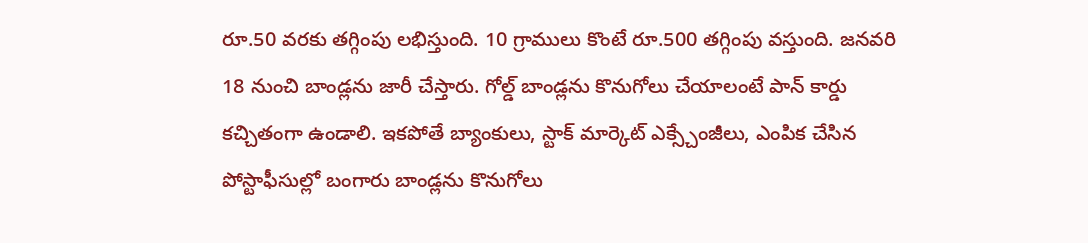రూ.50 వరకు తగ్గింపు లభిస్తుంది. 10 గ్రాములు కొంటే రూ.500 తగ్గింపు వస్తుంది. జనవరి 18 నుంచి బాండ్లను జారీ చేస్తారు. గోల్డ్ బాండ్లను కొనుగోలు చేయాలంటే పాన్ కార్డు కచ్చితంగా ఉండాలి. ఇకపోతే బ్యాంకులు, స్టాక్ మార్కెట్ ఎక్స్చేంజీలు, ఎంపిక చేసిన పోస్టాఫీసుల్లో బంగారు బాండ్లను కొనుగోలు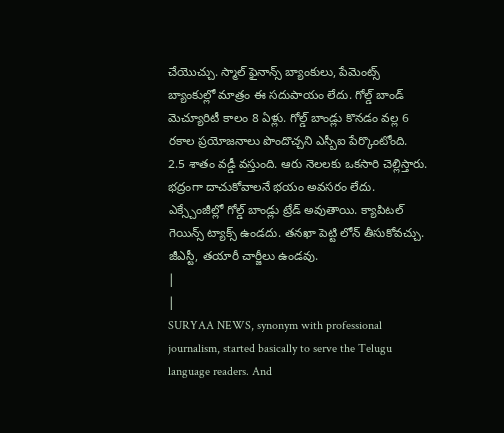చేయొచ్చు. స్మాల్ ఫైనాన్స్ బ్యాంకులు, పేమెంట్స్ బ్యాంకుల్లో మాత్రం ఈ సదుపాయం లేదు. గోల్డ్ బాండ్ మెచ్యూరిటీ కాలం 8 ఏళ్లు. గోల్డ్ బాండ్లు కొనడం వల్ల 6 రకాల ప్రయోజనాలు పొందొచ్చని ఎస్బీఐ పేర్కొంటోంది. 2.5 శాతం వడ్డీ వస్తుంది. ఆరు నెలలకు ఒకసారి చెల్లిస్తారు. భద్రంగా దాచుకోవాలనే భయం అవసరం లేదు. ఎక్స్చేంజీల్లో గోల్డ్ బాండ్లు ట్రేడ్ అవుతాయి. క్యాపిటల్ గెయిన్స్ ట్యాక్స్ ఉండదు. తనఖా పెట్టి లోన్ తీసుకోవచ్చు. జీఎస్టీ, తయారీ చార్జీలు ఉండవు.
|
|
SURYAA NEWS, synonym with professional journalism, started basically to serve the Telugu language readers. And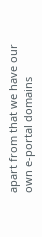apart from that we have our own e-portal domains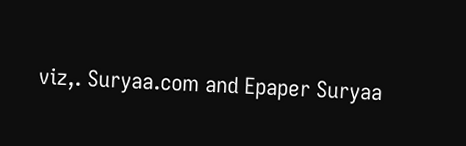viz,. Suryaa.com and Epaper Suryaa